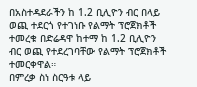በአስተዳደራችን ከ 1.2 ቢሊዮን ብር በላይ ወጪ ተደርጎ የተገነቡ የልማት ፕሮጀክቶች ተመረቁ በድሬዳዋ ከተማ ከ 1.2 ቢሊዮን ብር ወጪ የተደረገባቸው የልማት ፕሮጀክቶች ተመርቀዋል።
በምረቃ ስነ ስርዓቱ ላይ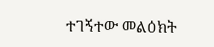ተገኝተው መልዕክት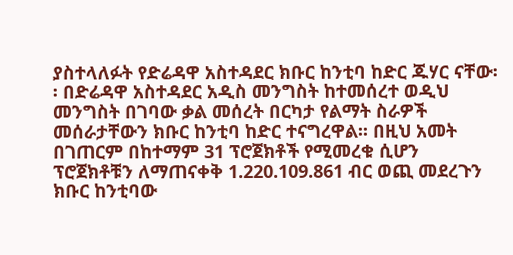ያስተላለፉት የድሬዳዋ አስተዳደር ክቡር ከንቲባ ከድር ጁሃር ናቸው፡፡ በድሬዳዋ አስተዳደር አዲስ መንግስት ከተመሰረተ ወዲህ መንግስት በገባው ቃል መሰረት በርካታ የልማት ስራዎች መሰራታቸውን ክቡር ከንቲባ ከድር ተናግረዋል፡፡ በዚህ አመት በገጠርም በከተማም 31 ፕሮጀክቶች የሚመረቁ ሲሆን ፕሮጀክቶቹን ለማጠናቀቅ 1.220.109.861 ብር ወጪ መደረጉን ክቡር ከንቲባው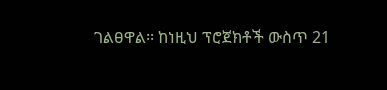ገልፀዋል፡፡ ከነዚህ ፕሮጀክቶች ውስጥ 21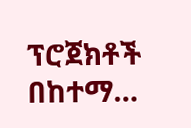ፕሮጀክቶች በከተማ…